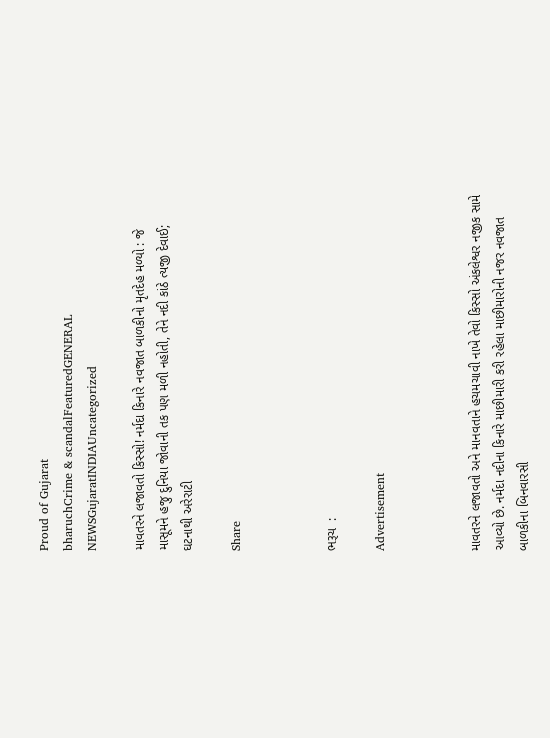Proud of Gujarat
bharuchCrime & scandalFeaturedGENERAL NEWSGujaratINDIAUncategorized

માવતરને લજાવતો કિસ્સો! નર્મદા કિનારે નવજાત બાળકીનો મૃતદેહ મળ્યો : જે માસૂમને હજુ દુનિયા જોવાની તક પણ મળી નહોતી, તેને નદી કાંઠે ત્યજી દેવાઈ; ઘટનાથી અરેરાટી

Share



ભરૂચ  :

Advertisement



માવતરને લજાવતો અને માનવતાને હચમચાવી નાખે તેવો કિસ્સો અંકલેશ્વર નજીક સામે આવ્યો છે. નર્મદા નદીના કિનારે માછીમારી કરી રહેલા માછીમારોની નજર નવજાત બાળકીના બિનવારસી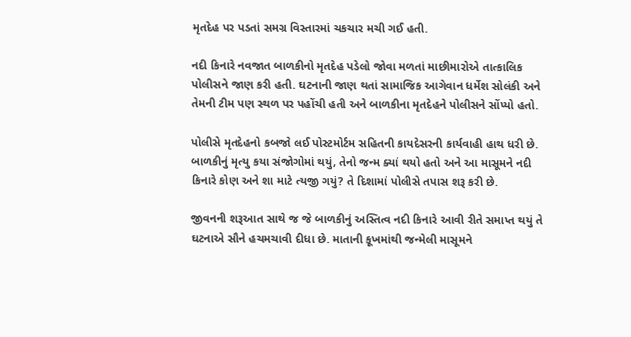મૃતદેહ પર પડતાં સમગ્ર વિસ્તારમાં ચકચાર મચી ગઈ હતી.

નદી કિનારે નવજાત બાળકીનો મૃતદેહ પડેલો જોવા મળતાં માછીમારોએ તાત્કાલિક પોલીસને જાણ કરી હતી. ઘટનાની જાણ થતાં સામાજિક આગેવાન ધર્મેશ સોલંકી અને તેમની ટીમ પણ સ્થળ પર પહોંચી હતી અને બાળકીના મૃતદેહને પોલીસને સોંપ્યો હતો.

પોલીસે મૃતદેહનો કબજો લઈ પોસ્ટમોર્ટમ સહિતની કાયદેસરની કાર્યવાહી હાથ ધરી છે. બાળકીનું મૃત્યુ કયા સંજોગોમાં થયું, તેનો જન્મ ક્યાં થયો હતો અને આ માસૂમને નદી કિનારે કોણ અને શા માટે ત્યજી ગયું? તે દિશામાં પોલીસે તપાસ શરૂ કરી છે.

જીવનની શરૂઆત સાથે જ જે બાળકીનું અસ્તિત્વ નદી કિનારે આવી રીતે સમાપ્ત થયું તે ઘટનાએ સૌને હચમચાવી દીધા છે. માતાની કૂખમાંથી જન્મેલી માસૂમને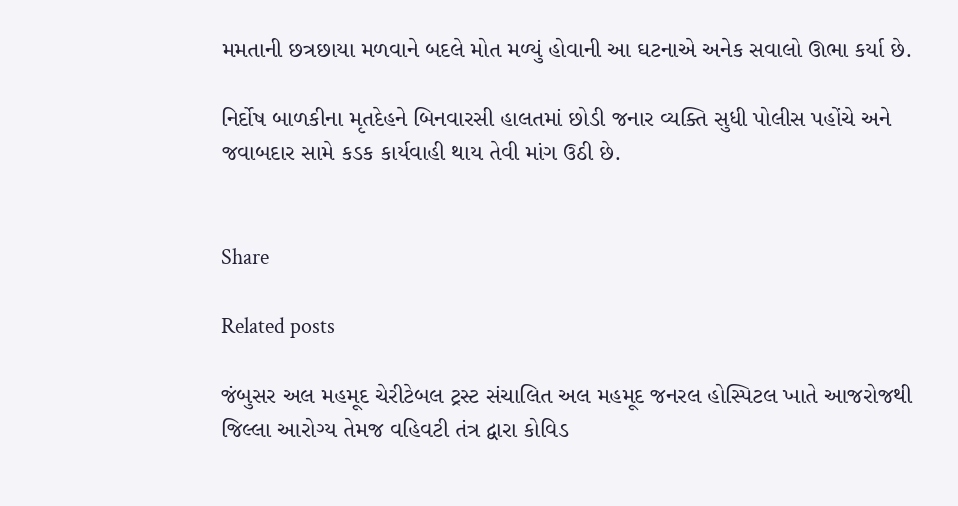મમતાની છત્રછાયા મળવાને બદલે મોત મળ્યું હોવાની આ ઘટનાએ અનેક સવાલો ઊભા કર્યા છે.

નિર્દોષ બાળકીના મૃતદેહને બિનવારસી હાલતમાં છોડી જનાર વ્યક્તિ સુધી પોલીસ પહોંચે અને જવાબદાર સામે કડક કાર્યવાહી થાય તેવી માંગ ઉઠી છે.


Share

Related posts

જંબુસર અલ મહમૂદ ચેરીટેબલ ટ્રસ્ટ સંચાલિત અલ મહમૂદ જનરલ હોસ્પિટલ ખાતે આજરોજથી જિલ્લા આરોગ્ય તેમજ વહિવટી તંત્ર દ્વારા કોવિડ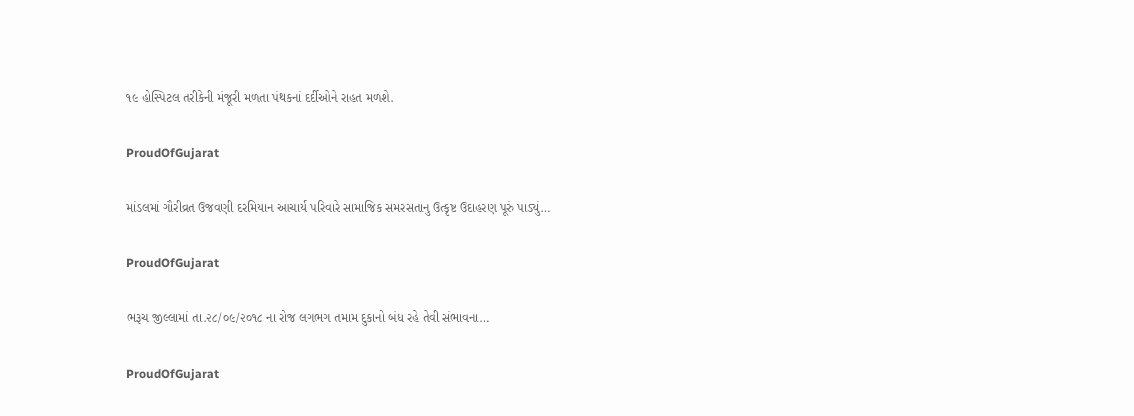૧૯ હોસ્પિટલ તરીકેની મંજૂરી મળતા પંથકનાં દર્દીઓને રાહત મળશે.

ProudOfGujarat

માંડલમાં ગૌરીવ્રત ઉજવણી દરમિયાન આચાર્ય પરિવારે સામાજિક સમરસતાનુ ઉત્કૃષ્ટ ઉદાહરણ પૂરું પાડ્યું…

ProudOfGujarat

ભરૂચ જીલ્લામાં તા.૨૮/૦૯/૨૦૧૮ ના રોજ લગભગ તમામ દુકાનો બંધ રહે તેવી સંભાવના…

ProudOfGujarat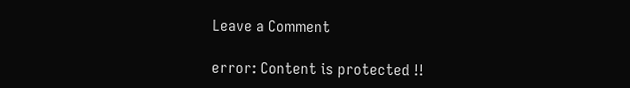Leave a Comment

error: Content is protected !!